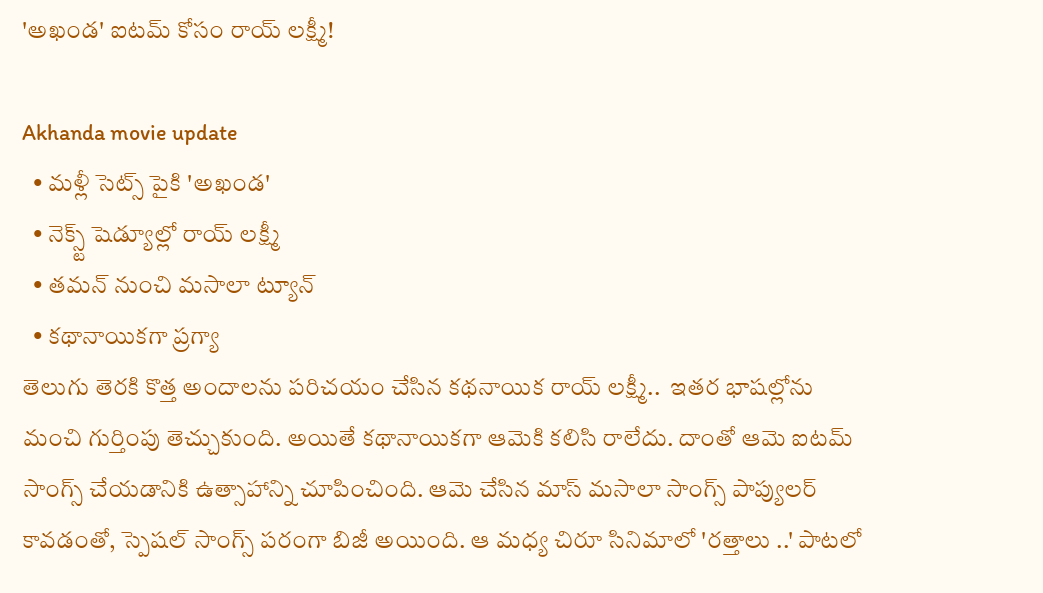'అఖండ' ఐటమ్ కోసం రాయ్ లక్ష్మీ!

Akhanda movie update
  • మళ్లీ సెట్స్ పైకి 'అఖండ'
  • నెక్స్ట్ షెడ్యూల్లో రాయ్ లక్ష్మీ
  • తమన్ నుంచి మసాలా ట్యూన్
  • కథానాయికగా ప్రగ్యా
తెలుగు తెరకి కొత్త అందాలను పరిచయం చేసిన కథనాయిక రాయ్ లక్ష్మీ..  ఇతర భాషల్లోను మంచి గుర్తింపు తెచ్చుకుంది. అయితే కథానాయికగా ఆమెకి కలిసి రాలేదు. దాంతో ఆమె ఐటమ్ సాంగ్స్ చేయడానికి ఉత్సాహాన్ని చూపించింది. ఆమె చేసిన మాస్ మసాలా సాంగ్స్ పాప్యులర్ కావడంతో, స్పెషల్ సాంగ్స్ పరంగా బిజీ అయింది. ఆ మధ్య చిరూ సినిమాలో 'రత్తాలు ..' పాటలో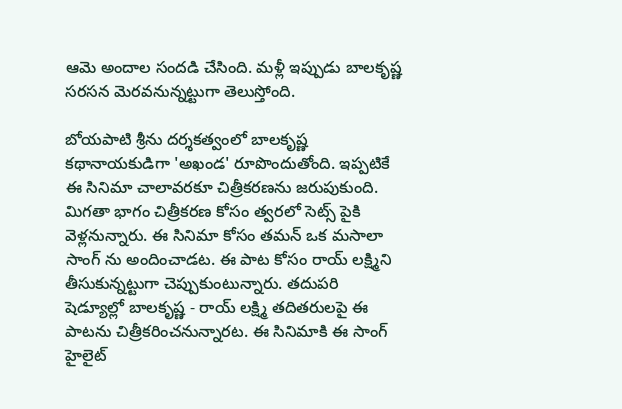ఆమె అందాల సందడి చేసింది. మళ్లీ ఇప్పుడు బాలకృష్ణ సరసన మెరవనున్నట్టుగా తెలుస్తోంది.

బోయపాటి శ్రీను దర్శకత్వంలో బాలకృష్ణ కథానాయకుడిగా 'అఖండ' రూపొందుతోంది. ఇప్పటికే ఈ సినిమా చాలావరకూ చిత్రీకరణను జరుపుకుంది. మిగతా భాగం చిత్రీకరణ కోసం త్వరలో సెట్స్ పైకి వెళ్లనున్నారు. ఈ సినిమా కోసం తమన్ ఒక మసాలా సాంగ్ ను అందించాడట. ఈ పాట కోసం రాయ్ లక్ష్మిని తీసుకున్నట్టుగా చెప్పుకుంటున్నారు. తదుపరి షెడ్యూల్లో బాలకృష్ణ - రాయ్ లక్ష్మి తదితరులపై ఈ పాటను చిత్రీకరించనున్నారట. ఈ సినిమాకి ఈ సాంగ్ హైలైట్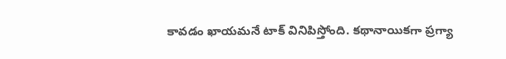కావడం ఖాయమనే టాక్ వినిపిస్తోంది. కథానాయికగా ప్రగ్యా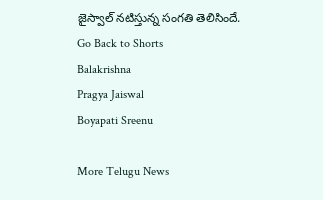జైస్వాల్ నటిస్తున్న సంగతి తెలిసిందే.
Go Back to Shorts
Balakrishna
Pragya Jaiswal
Boyapati Sreenu

More Telugu News